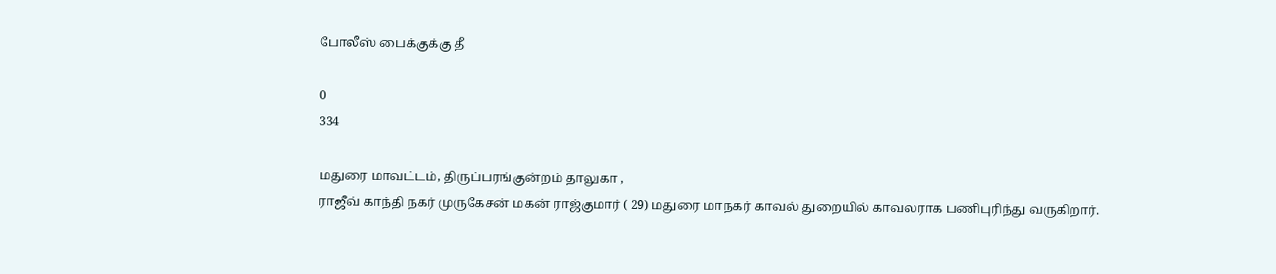போலீஸ் பைக்குக்கு தீ

0
334

மதுரை மாவட்டம், திருப்பரங்குன்றம் தாலுகா ,
ராஜீவ் காந்தி நகர் முருகேசன் மகன் ராஜ்குமார் ( 29) மதுரை மாநகர் காவல் துறையில் காவலராக பணிபுரிந்து வருகிறார்.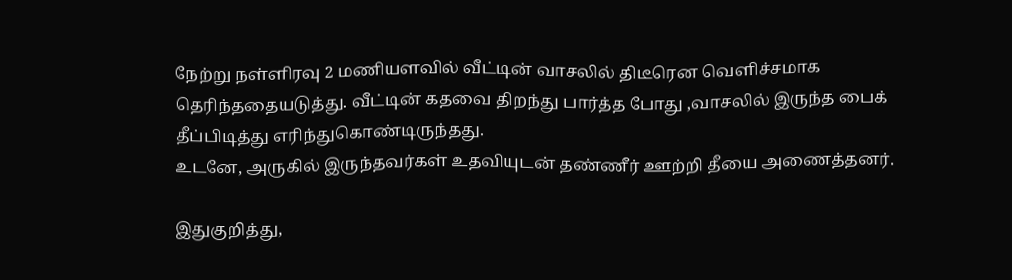நேற்று நள்ளிரவு 2 மணியளவில் வீட்டின் வாசலில் திடீரென வெளிச்சமாக தெரிந்ததையடுத்து. வீட்டின் கதவை திறந்து பார்த்த போது ,வாசலில் இருந்த பைக் தீப்பிடித்து எரிந்துகொண்டிருந்தது.
உடனே, அருகில் இருந்தவர்கள் உதவியுடன் தண்ணீர் ஊற்றி தீயை அணைத்தனர்.

இதுகுறித்து,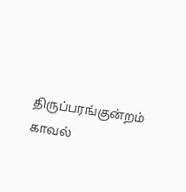திருப்பரங்குன்றம் காவல்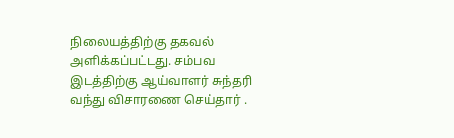நிலையத்திற்கு தகவல் அளிக்கப்பட்டது. சம்பவ இடத்திற்கு ஆய்வாளர் சுந்தரி வந்து விசாரணை செய்தார் .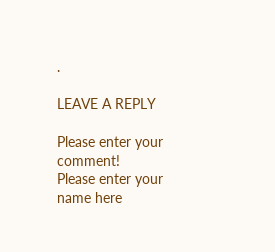.

LEAVE A REPLY

Please enter your comment!
Please enter your name here